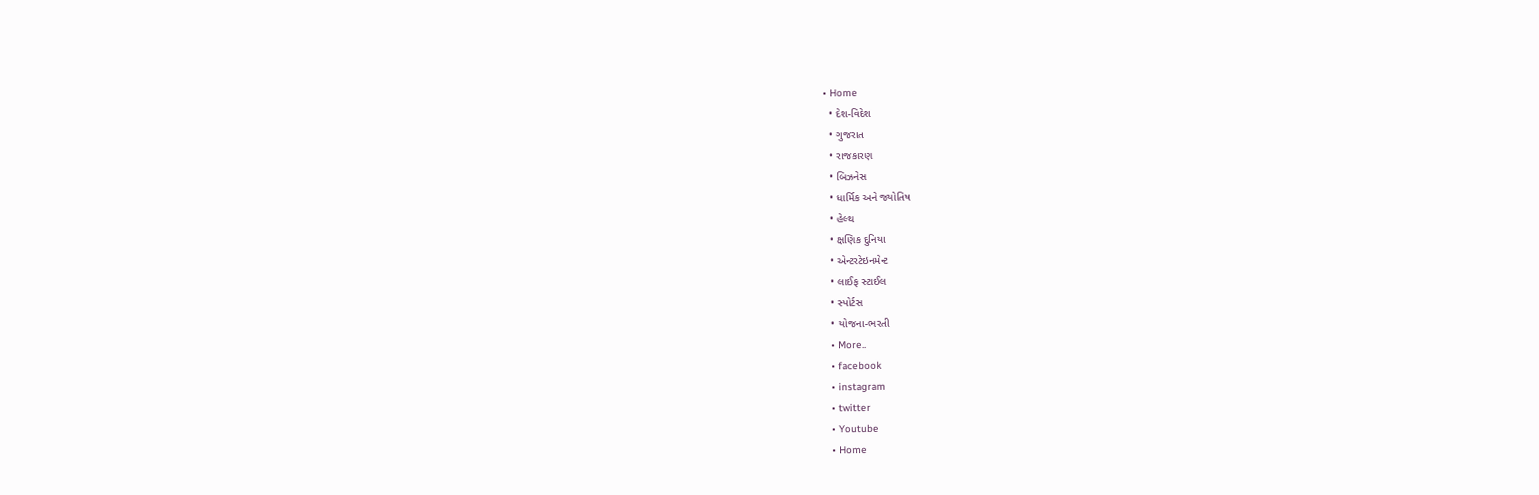• Home
  • દેશ-વિદેશ
  • ગુજરાત
  • રાજકારણ
  • બિઝનેસ
  • ધાર્મિક અને જ્યોતિષ
  • હેલ્થ
  • ક્ષણિક દુનિયા
  • એન્ટરટેઇનમેન્ટ
  • લાઈફ સ્ટાઈલ
  • સ્પોર્ટસ
  • યોજના-ભરતી
  • More..
  • facebook
  • instagram
  • twitter
  • Youtube
  • Home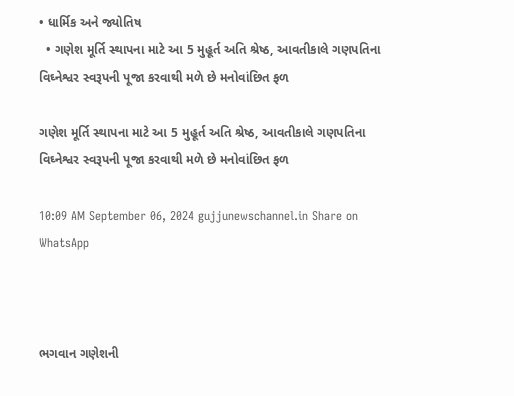• ધાર્મિક અને જ્યોતિષ
  • ગણેશ મૂર્તિ સ્થાપના માટે આ 5 મુહૂર્ત અતિ શ્રેષ્ઠ, આવતીકાલે ગણપતિના વિઘ્નેશ્વર સ્વરૂપની પૂજા કરવાથી મળે છે મનોવાંછિત ફળ

ગણેશ મૂર્તિ સ્થાપના માટે આ 5 મુહૂર્ત અતિ શ્રેષ્ઠ, આવતીકાલે ગણપતિના વિઘ્નેશ્વર સ્વરૂપની પૂજા કરવાથી મળે છે મનોવાંછિત ફળ

10:09 AM September 06, 2024 gujjunewschannel.in Share on WhatsApp



ભગવાન ગણેશની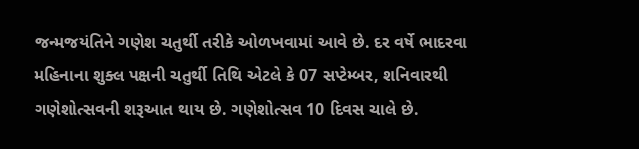જન્મજયંતિને ગણેશ ચતુર્થી તરીકે ઓળખવામાં આવે છે. દર વર્ષે ભાદરવા મહિનાના શુક્લ પક્ષની ચતુર્થી તિથિ એટલે કે 07 સપ્ટેમ્બર, શનિવારથી ગણેશોત્સવની શરૂઆત થાય છે. ગણેશોત્સવ 10 દિવસ ચાલે છે.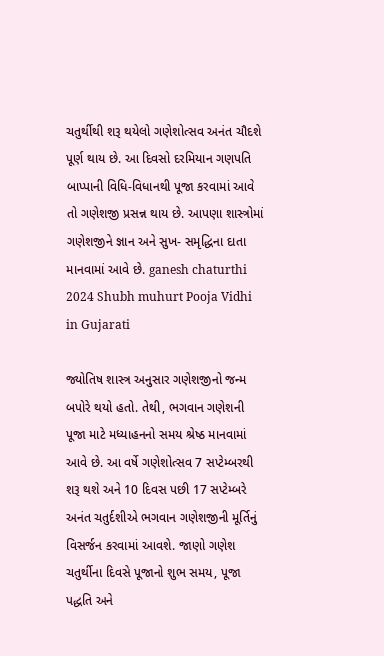ચતુર્થીથી શરૂ થયેલો ગણેશોત્સવ અનંત ચૌદશે પૂર્ણ થાય છે. આ દિવસો દરમિયાન ગણપતિ બાપ્પાની વિધિ-વિધાનથી પૂજા કરવામાં આવે તો ગણેશજી પ્રસન્ન થાય છે. આપણા શાસ્ત્રોમાં ગણેશજીને જ્ઞાન અને સુખ- સમૃદ્ધિના દાતા માનવામાં આવે છે. ganesh chaturthi 2024 Shubh muhurt Pooja Vidhi in Gujarati

જ્યોતિષ શાસ્ત્ર અનુસાર ગણેશજીનો જન્મ બપોરે થયો હતો. તેથી, ભગવાન ગણેશની પૂજા માટે મધ્યાહનનો સમય શ્રેષ્ઠ માનવામાં આવે છે. આ વર્ષે ગણેશોત્સવ 7 સપ્ટેમ્બરથી શરૂ થશે અને 10 દિવસ પછી 17 સપ્ટેમ્બરે અનંત ચતુર્દશીએ ભગવાન ગણેશજીની મૂર્તિનું વિસર્જન કરવામાં આવશે. જાણો ગણેશ ચતુર્થીના દિવસે પૂજાનો શુભ સમય, પૂજા પદ્ધતિ અને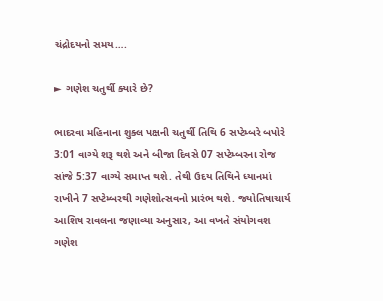ચંદ્રોદયનો સમય….

► ગણેશ ચતુર્થી ક્યારે છે?

ભાદરવા મહિનાના શુક્લ પક્ષની ચતુર્થી તિથિ 6 સપ્ટેમ્બરે બપોરે 3:01 વાગ્યે શરૂ થશે અને બીજા દિવસે 07 સપ્ટેમ્બરના રોજ સાંજે 5:37 વાગ્યે સમાપ્ત થશે. તેથી ઉદય તિથિને ધ્યાનમાં રાખીને 7 સપ્ટેમ્બરથી ગણેશોત્સવનો પ્રારંભ થશે. જ્યોતિષાચાર્ય આશિષ રાવલના જણાવ્યા અનુસાર, આ વખતે સંયોગવશ ગણેશ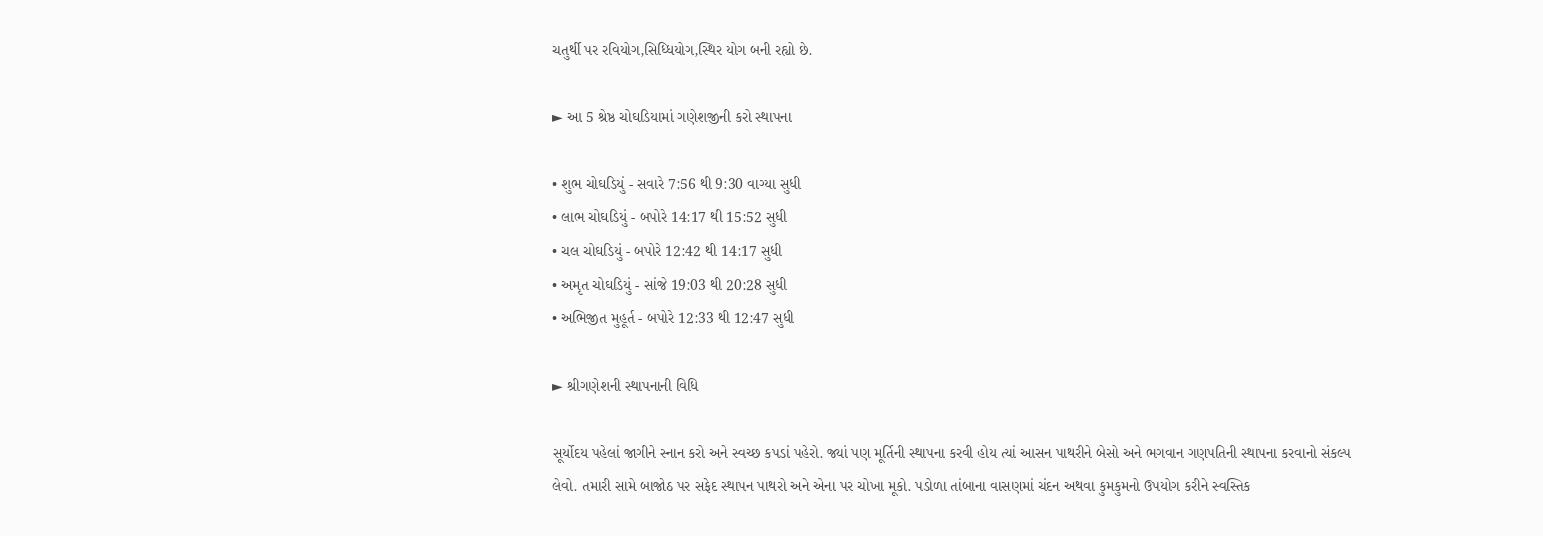ચતુર્થી પર રવિયોગ,સિધ્ધિયોગ,સ્થિર યોગ બની રહ્યો છે.

► આ 5 શ્રેષ્ઠ ચોઘડિયામાં ગણેશજીની કરો સ્થાપના

• શુભ ચોઘડિયું - સવારે 7:56 થી 9:30 વાગ્યા સુધી
• લાભ ચોઘડિયું - બપોરે 14:17 થી 15:52 સુધી
• ચલ ચોઘડિયું - બપોરે 12:42 થી 14:17 સુધી
• અમૃત ચોઘડિયું - સાંજે 19:03 થી 20:28 સુધી
• અભિજીત મુહૂર્ત - બપોરે 12:33 થી 12:47 સુધી

► શ્રીગણેશની સ્થાપનાની વિધિ

સૂર્યોદય પહેલાં જાગીને સ્નાન કરો અને સ્વચ્છ કપડાં પહેરો. જ્યાં પણ મૂર્તિની સ્થાપના કરવી હોય ત્યાં આસન પાથરીને બેસો અને ભગવાન ગણપતિની સ્થાપના કરવાનો સંકલ્પ લેવો. તમારી સામે બાજોઠ પર સફેદ સ્થાપન પાથરો અને એના પર ચોખા મૂકો. પડોળા તાંબાના વાસણમાં ચંદન અથવા કુમકુમનો ઉપયોગ કરીને સ્વસ્તિક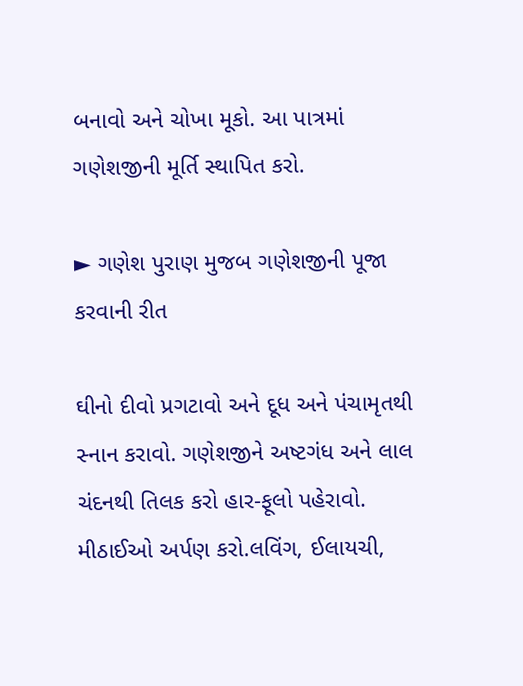બનાવો અને ચોખા મૂકો. આ પાત્રમાં ગણેશજીની મૂર્તિ સ્થાપિત કરો.

► ગણેશ પુરાણ મુજબ ગણેશજીની પૂજા કરવાની રીત

ઘીનો દીવો પ્રગટાવો અને દૂધ અને પંચામૃતથી સ્નાન કરાવો. ગણેશજીને અષ્ટગંધ અને લાલ ચંદનથી તિલક કરો હાર-ફૂલો પહેરાવો. મીઠાઈઓ અર્પણ કરો.લવિંગ, ઈલાયચી,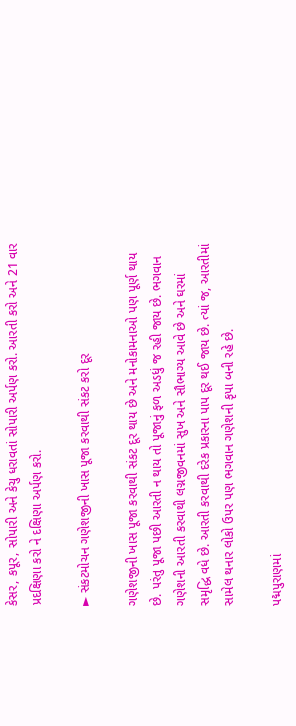કેસર, કપૂર, સોપારી અને કેચુ ધરાવતાં સોપારી અર્પણ કરો. આરતી કરો અને 21 વાર પ્રદક્ષિણા કરો ને દક્ષિણા અર્પણ કરો.

► સંકટમોચન ગણેશજીની ખાસ પૂજા કરવાથી સંકટ કરો દૂર

ગણેશજીની ખાસ પૂજા કરવાથી સંકટ દૂર થાય છે અને મનોકામનાઓ પણ પૂર્ણ થાય છે. પરંતુ પૂજા પછી આરતી ન થાય તો પૂજાનું ફળ અડધું જ રહી જાય છે. ભગવાન ગણેશની આરતી કરવાથી લગ્નજીવનમાં સુખ અને સૌભાગ્ય આવે છે અને ઘરમાં સમૃદ્ધિ વધે છે. આરતી કરવાથી દરેક પ્રકારના પાપ દૂર થઈ જાય છે. ત્યાં જ, આરતીમાં સામેલ થનાર લોકો ઉપર પણ ભગવાન ગણેશની કૃપા બની રહે છે.

પદ્મપુરાણમાં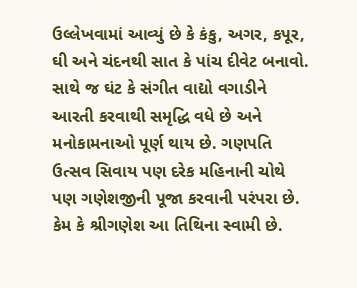ઉલ્લેખવામાં આવ્યું છે કે કંકુ, અગર, કપૂર, ઘી અને ચંદનથી સાત કે પાંચ દીવેટ બનાવો. સાથે જ ઘંટ કે સંગીત વાદ્યો વગાડીને આરતી કરવાથી સમૃદ્ધિ વધે છે અને મનોકામનાઓ પૂર્ણ થાય છે. ગણપતિ ઉત્સવ સિવાય પણ દરેક મહિનાની ચોથે પણ ગણેશજીની પૂજા કરવાની પરંપરા છે. કેમ કે શ્રીગણેશ આ તિથિના સ્વામી છે.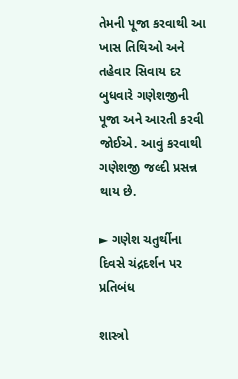તેમની પૂજા કરવાથી આ ખાસ તિથિઓ અને તહેવાર સિવાય દર બુધવારે ગણેશજીની પૂજા અને આરતી કરવી જોઈએ. આવું કરવાથી ગણેશજી જલ્દી પ્રસન્ન થાય છે.

► ગણેશ ચતુર્થીના દિવસે ચંદ્રદર્શન પર પ્રતિબંધ

શાસ્ત્રો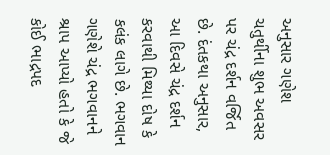અનુસાર ગણેશ ચતુર્થીના શુભ અવસર પર ચંદ્ર દર્શન વર્જિત છે. દંતકથા અનુસાર, આ દિવસે ચંદ્ર દર્શન કરવાથી મિથ્યા દોષ કે કલંક લાગે છે. ભગવાન ગણેશે ચંદ્ર ભગવાનને શ્રાપ આપ્યો હતો કે જે કોઈ ભાદ્રપદ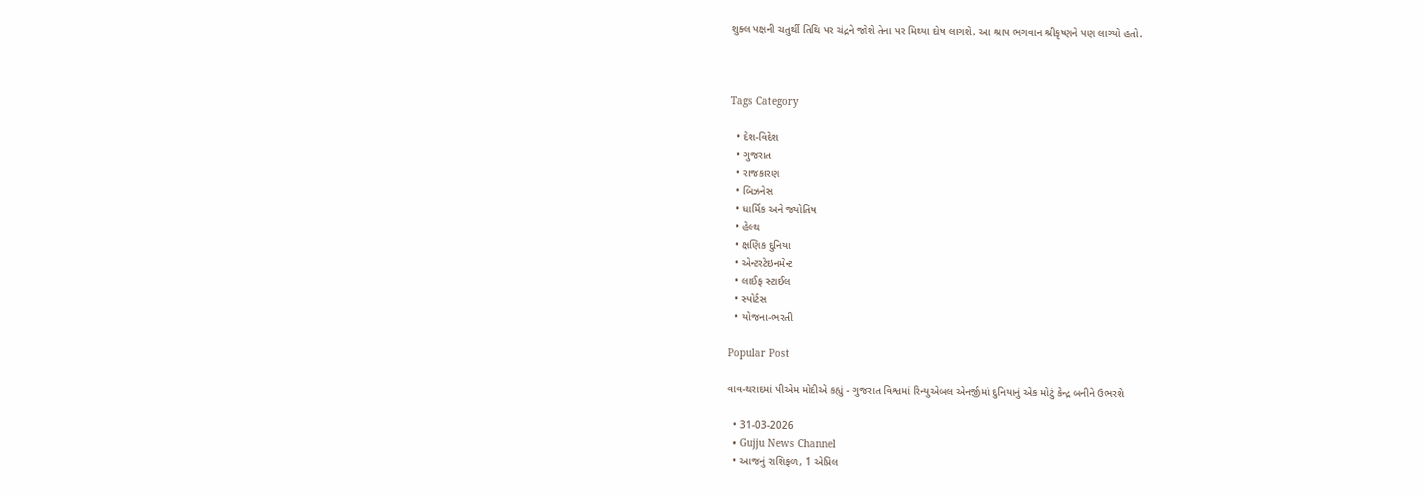શુક્લ પક્ષની ચતુર્થી તિથિ પર ચંદ્રને જોશે તેના પર મિથ્યા દોષ લાગશે. આ શ્રાપ ભગવાન શ્રીકૃષ્ણને પણ લાગ્યો હતો.



Tags Category

  • દેશ-વિદેશ
  • ગુજરાત
  • રાજકારણ
  • બિઝનેસ
  • ધાર્મિક અને જ્યોતિષ
  • હેલ્થ
  • ક્ષણિક દુનિયા
  • એન્ટરટેઇનમેન્ટ
  • લાઈફ સ્ટાઈલ
  • સ્પોર્ટસ
  • યોજના-ભરતી

Popular Post

વાવ-થરાદમાં પીએમ મોદીએ કહ્યું - ગુજરાત વિશ્વમાં રિન્યુએબલ એનર્જીમાં દુનિયાનું એક મોટું કેન્દ્ર બનીને ઉભરશે

  • 31-03-2026
  • Gujju News Channel
  • આજનું રાશિફળ, 1 એપ્રિલ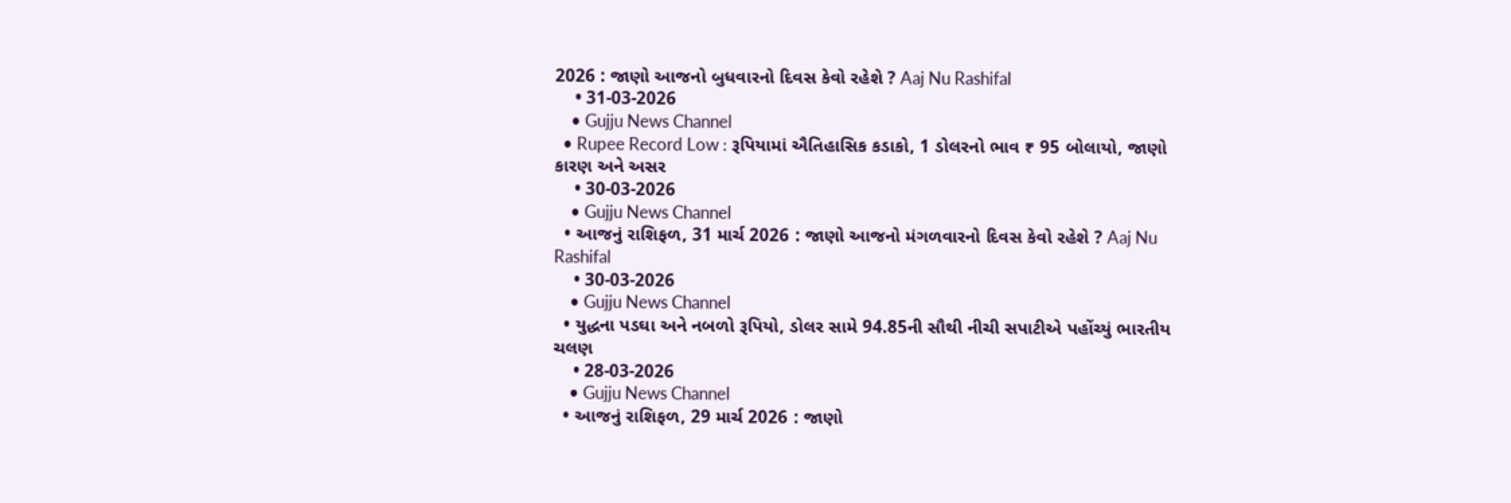2026 : જાણો આજનો બુધવારનો દિવસ કેવો રહેશે ? Aaj Nu Rashifal
    • 31-03-2026
    • Gujju News Channel
  • Rupee Record Low : રૂપિયામાં ઐતિહાસિક કડાકો, 1 ડોલરનો ભાવ ₹ 95 બોલાયો, જાણો કારણ અને અસર
    • 30-03-2026
    • Gujju News Channel
  • આજનું રાશિફળ, 31 માર્ચ 2026 : જાણો આજનો મંગળવારનો દિવસ કેવો રહેશે ? Aaj Nu Rashifal
    • 30-03-2026
    • Gujju News Channel
  • યુદ્ધના પડઘા અને નબળો રૂપિયો, ડોલર સામે 94.85ની સૌથી નીચી સપાટીએ પહોંચ્યું ભારતીય ચલણ
    • 28-03-2026
    • Gujju News Channel
  • આજનું રાશિફળ, 29 માર્ચ 2026 : જાણો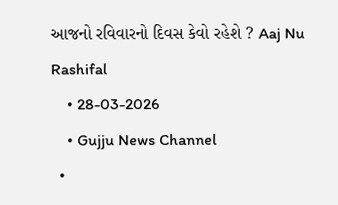આજનો રવિવારનો દિવસ કેવો રહેશે ? Aaj Nu Rashifal
    • 28-03-2026
    • Gujju News Channel
  •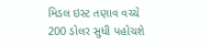મિડલ ઇસ્ટ તણાવ વચ્ચે 200 ડોલર સુધી પહોચશે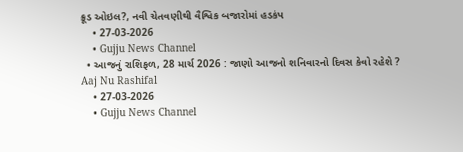ક્રૂડ ઓઇલ?, નવી ચેતવણીથી વૈશ્વિક બજારોમાં હડકંપ
    • 27-03-2026
    • Gujju News Channel
  • આજનું રાશિફળ, 28 માર્ચ 2026 : જાણો આજનો શનિવારનો દિવસ કેવો રહેશે ? Aaj Nu Rashifal
    • 27-03-2026
    • Gujju News Channel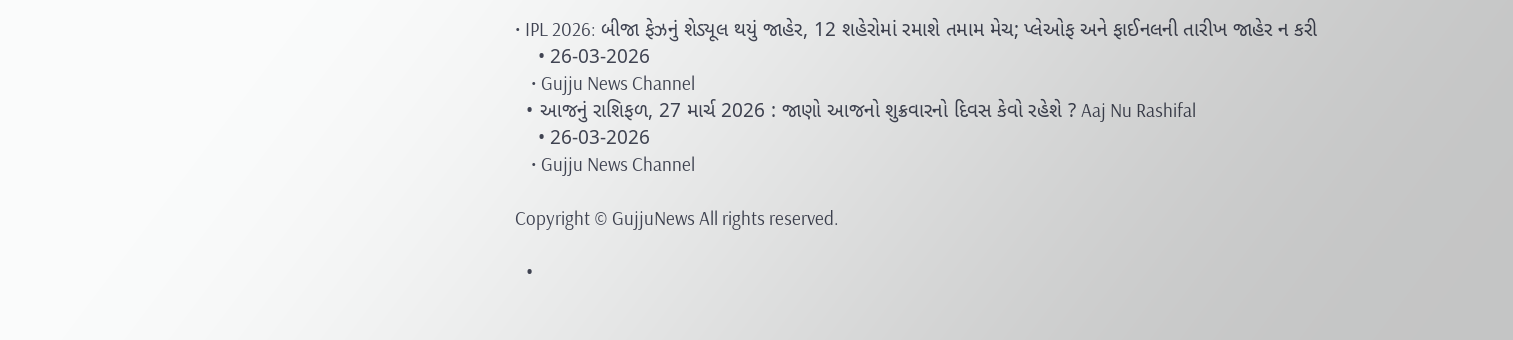• IPL 2026: બીજા ફેઝનું શેડ્યૂલ થયું જાહેર, 12 શહેરોમાં રમાશે તમામ મેચ; પ્લેઓફ અને ફાઈનલની તારીખ જાહેર ન કરી
    • 26-03-2026
    • Gujju News Channel
  • આજનું રાશિફળ, 27 માર્ચ 2026 : જાણો આજનો શુક્રવારનો દિવસ કેવો રહેશે ? Aaj Nu Rashifal
    • 26-03-2026
    • Gujju News Channel

Copyright © GujjuNews All rights reserved.

  •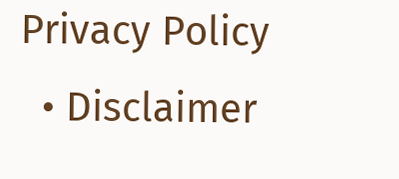Privacy Policy
  • Disclaimer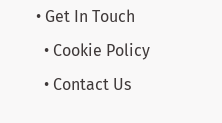• Get In Touch
  • Cookie Policy
  • Contact Us